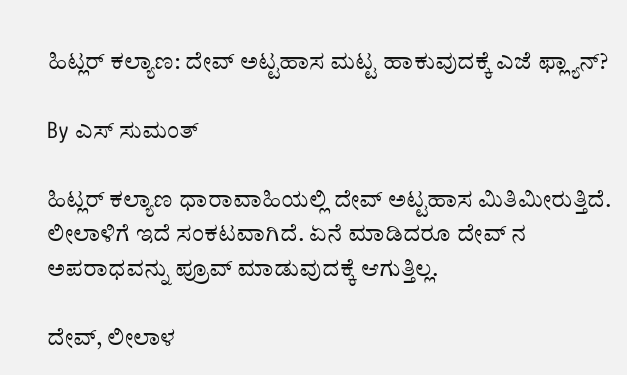ಹಿಟ್ಲರ್ ಕಲ್ಯಾಣ: ದೇವ್ ಅಟ್ಟಹಾಸ ಮಟ್ಟ ಹಾಕುವುದಕ್ಕೆ ಎಜೆ ಫ್ಲ್ಯಾನ್?

By ಎಸ್ ಸುಮಂತ್

ಹಿಟ್ಲರ್ ಕಲ್ಯಾಣ ಧಾರಾವಾಹಿಯಲ್ಲಿ ದೇವ್ ಅಟ್ಟಹಾಸ ಮಿತಿಮೀರುತ್ತಿದೆ. ಲೀಲಾಳಿಗೆ ಇದೆ ಸಂಕಟವಾಗಿದೆ. ಏನೆ ಮಾಡಿದರೂ ದೇವ್ ನ ಅಪರಾಧವನ್ನು ಪ್ರೂವ್ ಮಾಡುವುದಕ್ಕೆ ಆಗುತ್ತಿಲ್ಲ.

ದೇವ್, ಲೀಲಾಳ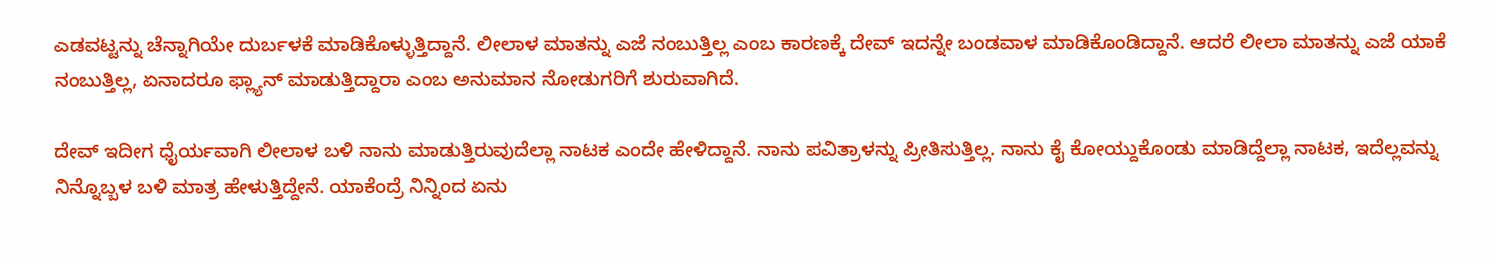ಎಡವಟ್ಟನ್ನು ಚೆನ್ನಾಗಿಯೇ ದುರ್ಬಳಕೆ ಮಾಡಿಕೊಳ್ಳುತ್ತಿದ್ದಾನೆ. ಲೀಲಾಳ ಮಾತನ್ನು ಎಜೆ ನಂಬುತ್ತಿಲ್ಲ ಎಂಬ ಕಾರಣಕ್ಕೆ ದೇವ್ ಇದನ್ನೇ ಬಂಡವಾಳ ಮಾಡಿಕೊಂಡಿದ್ದಾನೆ. ಆದರೆ ಲೀಲಾ ಮಾತನ್ನು ಎಜೆ ಯಾಕೆ ನಂಬುತ್ತಿಲ್ಲ, ಏನಾದರೂ ಫ್ಲ್ಯಾನ್ ಮಾಡುತ್ತಿದ್ದಾರಾ ಎಂಬ ಅನುಮಾನ ನೋಡುಗರಿಗೆ ಶುರುವಾಗಿದೆ.

ದೇವ್ ಇದೀಗ ಧೈರ್ಯವಾಗಿ ಲೀಲಾಳ ಬಳಿ ನಾನು ಮಾಡುತ್ತಿರುವುದೆಲ್ಲಾ ನಾಟಕ ಎಂದೇ ಹೇಳಿದ್ದಾನೆ. ನಾನು ಪವಿತ್ರಾಳನ್ನು ಪ್ರೀತಿಸುತ್ತಿಲ್ಲ. ನಾನು ಕೈ ಕೋಯ್ದುಕೊಂಡು ಮಾಡಿದ್ದೆಲ್ಲಾ ನಾಟಕ, ಇದೆಲ್ಲವನ್ನು ನಿನ್ನೊಬ್ಬಳ ಬಳಿ ಮಾತ್ರ ಹೇಳುತ್ತಿದ್ದೇನೆ. ಯಾಕೆಂದ್ರೆ ನಿನ್ನಿಂದ ಏನು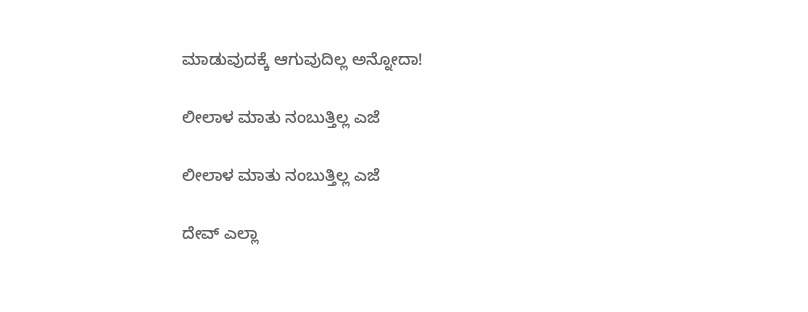ಮಾಡುವುದಕ್ಕೆ ಆಗುವುದಿಲ್ಲ ಅನ್ನೋದಾ!

ಲೀಲಾಳ ಮಾತು ನಂಬುತ್ತಿಲ್ಲ ಎಜೆ

ಲೀಲಾಳ ಮಾತು ನಂಬುತ್ತಿಲ್ಲ ಎಜೆ

ದೇವ್ ಎಲ್ಲಾ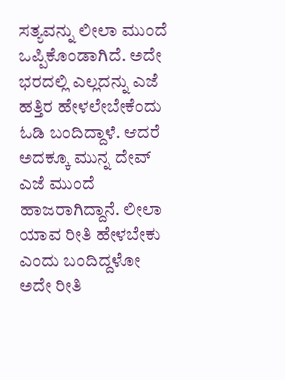ಸತ್ಯವನ್ನು ಲೀಲಾ ಮುಂದೆ ಒಪ್ಪಿಕೊಂಡಾಗಿದೆ. ಅದೇ ಭರದಲ್ಲಿ ಎಲ್ಲದನ್ನು ಎಜೆ ಹತ್ತಿರ ಹೇಳಲೇಬೇಕೆಂದು ಓಡಿ ಬಂದಿದ್ದಾಳೆ. ಆದರೆ ಅದಕ್ಕೂ ಮುನ್ನ ದೇವ್ ಎಜೆ ಮುಂದೆ ಹಾಜರಾಗಿದ್ದಾನೆ. ಲೀಲಾ ಯಾವ ರೀತಿ ಹೇಳಬೇಕು ಎಂದು ಬಂದಿದ್ದಳೋ ಅದೇ ರೀತಿ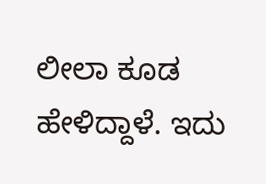ಲೀಲಾ ಕೂಡ ಹೇಳಿದ್ದಾಳೆ. ಇದು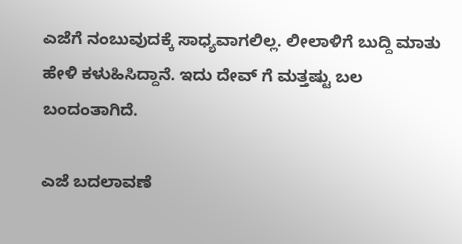ಎಜೆಗೆ ನಂಬುವುದಕ್ಕೆ ಸಾಧ್ಯವಾಗಲಿಲ್ಲ. ಲೀಲಾಳಿಗೆ ಬುದ್ದಿ ಮಾತು ಹೇಳಿ‌ ಕಳುಹಿಸಿದ್ದಾನೆ. ಇದು ದೇವ್ ಗೆ ಮತ್ತಷ್ಟು ಬಲ ಬಂದಂತಾಗಿದೆ.

ಎಜೆ ಬದಲಾವಣೆ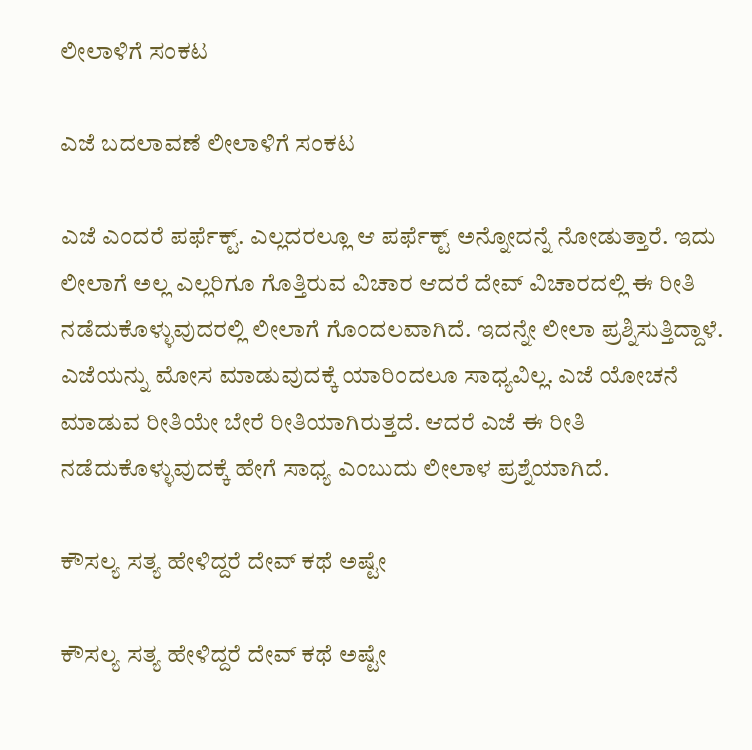ಲೀಲಾಳಿಗೆ ಸಂಕಟ

ಎಜೆ ಬದಲಾವಣೆ ಲೀಲಾಳಿಗೆ ಸಂಕಟ

ಎಜೆ ಎಂದರೆ ಪರ್ಫೆಕ್ಟ್. ಎಲ್ಲದರಲ್ಲೂ ಆ ಪರ್ಫೆಕ್ಟ್ ಅನ್ನೋದನ್ನೆ ನೋಡುತ್ತಾರೆ. ಇದು ಲೀಲಾಗೆ ಅಲ್ಲ ಎಲ್ಲರಿಗೂ ಗೊತ್ತಿರುವ ವಿಚಾರ ಆದರೆ ದೇವ್ ವಿಚಾರದಲ್ಲಿ ಈ ರೀತಿ ನಡೆದುಕೊಳ್ಳುವುದರಲ್ಲಿ ಲೀಲಾಗೆ ಗೊಂದಲವಾಗಿದೆ. ಇದನ್ನೇ ಲೀಲಾ ಪ್ರಶ್ನಿಸುತ್ತಿದ್ದಾಳೆ. ಎಜೆಯನ್ನು ಮೋಸ ಮಾಡುವುದಕ್ಕೆ ಯಾರಿಂದಲೂ ಸಾಧ್ಯವಿಲ್ಲ. ಎಜೆ ಯೋಚನೆ ಮಾಡುವ ರೀತಿಯೇ ಬೇರೆ ರೀತಿಯಾಗಿರುತ್ತದೆ. ಆದರೆ ಎಜೆ ಈ ರೀತಿ ನಡೆದುಕೊಳ್ಳುವುದಕ್ಕೆ ಹೇಗೆ ಸಾಧ್ಯ ಎಂಬುದು ಲೀಲಾಳ ಪ್ರಶ್ನೆಯಾಗಿದೆ.

ಕೌಸಲ್ಯ ಸತ್ಯ ಹೇಳಿದ್ದರೆ ದೇವ್ ಕಥೆ ಅಷ್ಟೇ

ಕೌಸಲ್ಯ ಸತ್ಯ ಹೇಳಿದ್ದರೆ ದೇವ್ ಕಥೆ ಅಷ್ಟೇ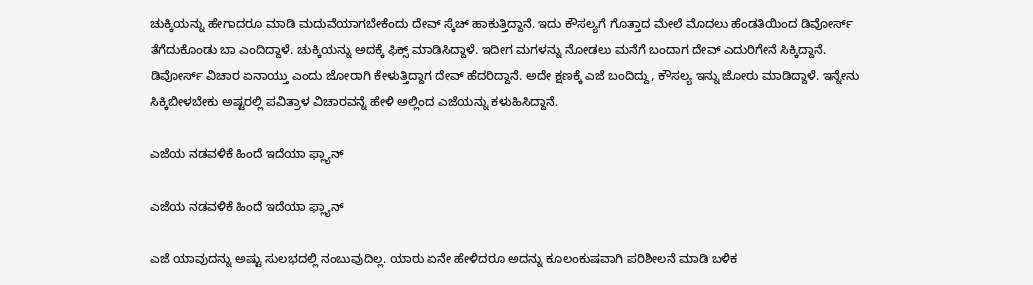ಚುಕ್ಕಿಯನ್ನು ಹೇಗಾದರೂ ಮಾಡಿ‌ ಮದುವೆಯಾಗಬೇಕೆಂದು ದೇವ್ ಸ್ಕೆಚ್ ಹಾಕುತ್ತಿದ್ದಾನೆ. ಇದು ಕೌಸಲ್ಯಗೆ ಗೊತ್ತಾದ ಮೇಲೆ ಮೊದಲು ಹೆಂಡತಿಯಿಂದ ಡಿವೋರ್ಸ್ ತೆಗೆದುಕೊಂಡು ಬಾ ಎಂದಿದ್ದಾಳೆ. ಚುಕ್ಕಿಯನ್ನು ಅದಕ್ಕೆ ಫಿಕ್ಸ್ ಮಾಡಿಸಿದ್ದಾಳೆ. ಇದೀಗ ಮಗಳನ್ನು ನೋಡಲು ಮನೆಗೆ ಬಂದಾಗ ದೇವ್ ಎದುರಿಗೇನೆ ಸಿಕ್ಕಿದ್ದಾನೆ. ಡಿವೋರ್ಸ್ ವಿಚಾರ ಏನಾಯ್ತು ಎಂದು ಜೋರಾಗಿ ಕೇಳುತ್ತಿದ್ದಾಗ ದೇವ್ ಹೆದರಿದ್ದಾನೆ. ಅದೇ ಕ್ಷಣಕ್ಕೆ ಎಜೆ ಬಂದಿದ್ದು, ಕೌಸಲ್ಯ ಇನ್ನು ಜೋರು ಮಾಡಿದ್ದಾಳೆ. ಇನ್ನೇನು ಸಿಕ್ಕಿಬೀಳಬೇಕು ಅಷ್ಟರಲ್ಲಿ ಪವಿತ್ರಾಳ ವಿಚಾರವನ್ನೆ ಹೇಳಿ ಅಲ್ಲಿಂದ ಎಜೆಯನ್ನು ಕಳುಹಿಸಿದ್ದಾನೆ.

ಎಜೆಯ ನಡವಳಿಕೆ ಹಿಂದೆ ಇದೆಯಾ ಫ್ಲ್ಯಾನ್

ಎಜೆಯ ನಡವಳಿಕೆ ಹಿಂದೆ ಇದೆಯಾ ಫ್ಲ್ಯಾನ್

ಎಜೆ ಯಾವುದನ್ನು ಅಷ್ಟು ಸುಲಭದಲ್ಲಿ ನಂಬುವುದಿಲ್ಲ. ಯಾರು ಏನೇ ಹೇಳಿದರೂ ಅದನ್ನು ಕೂಲಂಕುಷವಾಗಿ ಪರಿಶೀಲನೆ ಮಾಡಿ ಬಳಿಕ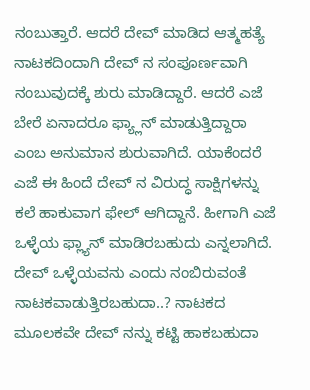ನಂಬುತ್ತಾರೆ. ಆದರೆ ದೇವ್ ಮಾಡಿದ ಆತ್ಮಹತ್ಯೆ ನಾಟಕದಿಂದಾಗಿ ದೇವ್ ನ ಸಂಪೂರ್ಣವಾಗಿ ನಂಬುವುದಕ್ಕೆ ಶುರು ಮಾಡಿದ್ದಾರೆ. ಆದರೆ ಎಜೆ ಬೇರೆ ಏನಾದರೂ ಫ್ಯ್ಲಾನ್ ಮಾಡುತ್ತಿದ್ದಾರಾ ಎಂಬ ಅನುಮಾನ ಶುರುವಾಗಿದೆ. ಯಾಕೆಂದರೆ ಎಜೆ ಈ ಹಿಂದೆ ದೇವ್ ನ ವಿರುದ್ಧ ಸಾಕ್ಷಿಗಳನ್ನು ಕಲೆ ಹಾಕುವಾಗ ಫೇಲ್ ಆಗಿದ್ದಾನೆ. ಹೀಗಾಗಿ ಎಜೆ ಒಳ್ಳೆಯ ಫ್ಲ್ಯಾನ್ ಮಾಡಿರಬಹುದು ಎನ್ನಲಾಗಿದೆ. ದೇವ್ ಒಳ್ಳೆಯವನು ಎಂದು ನಂಬಿರುವಂತೆ ನಾಟಕವಾಡುತ್ತಿರಬಹುದಾ..? ನಾಟಕದ ಮೂಲಕವೇ ದೇವ್ ನನ್ನು ಕಟ್ಟಿ ಹಾಕಬಹುದಾ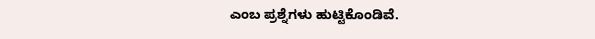ಎಂಬ ಪ್ರಶ್ನೆಗಳು ಹುಟ್ಟಿಕೊಂಡಿವೆ.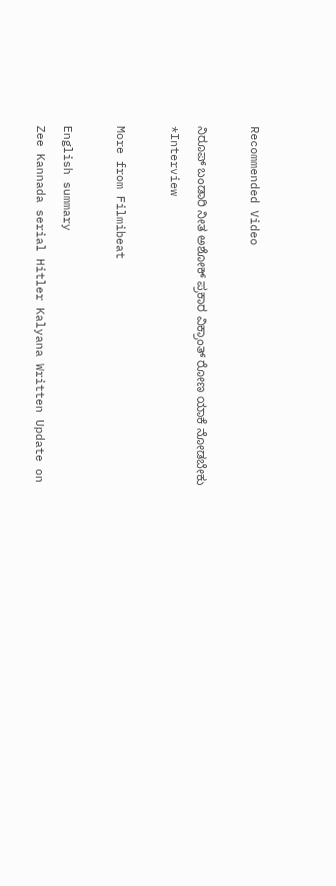Recommended Video

ನಿರೂಪ್ ಬಂಡಾರಿ ನೀತ ಅಶೋಕ್ ಪ್ರಕಾರ ವಿಕ್ರಾಂತ್ ರೋಣ ಯಾಕೆ ನೋಡಬೇಕು *Interview

More from Filmibeat

English summary
Zee Kannada serial Hitler Kalyana Written Update on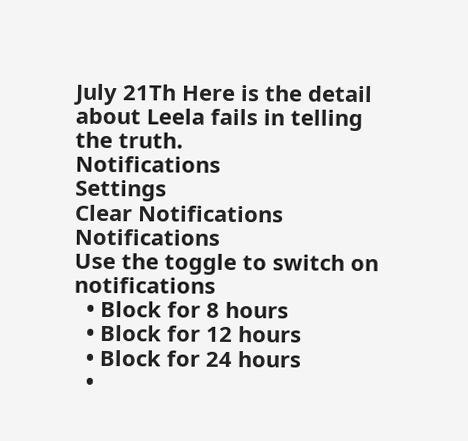July 21Th Here is the detail about Leela fails in telling the truth.
Notifications
Settings
Clear Notifications
Notifications
Use the toggle to switch on notifications
  • Block for 8 hours
  • Block for 12 hours
  • Block for 24 hours
  •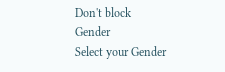Don't block
Gender
Select your Gender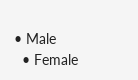• Male
  • Female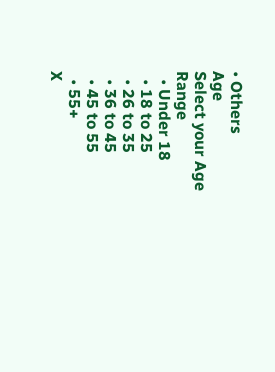• Others
Age
Select your Age Range
  • Under 18
  • 18 to 25
  • 26 to 35
  • 36 to 45
  • 45 to 55
  • 55+
X